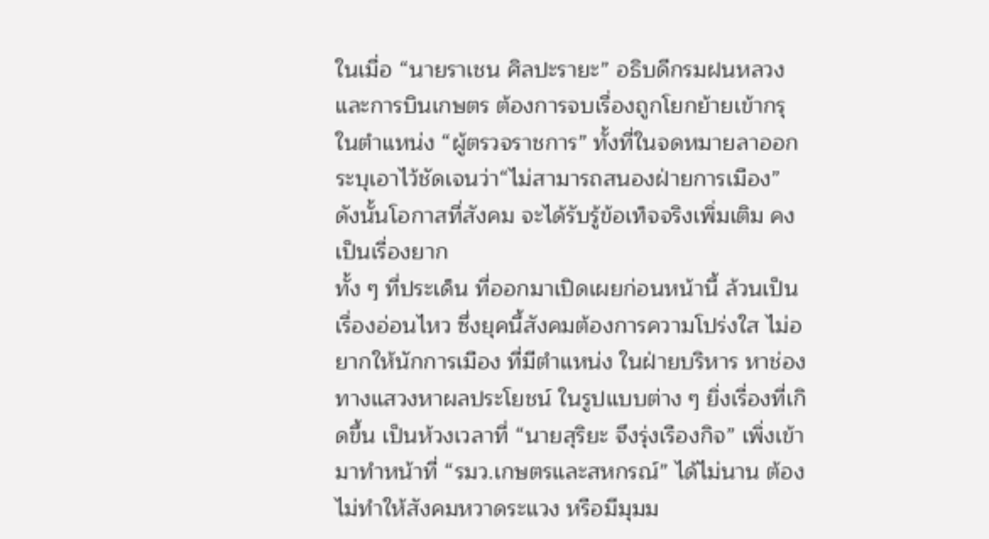ในเมื่อ “นายราเชน ศิลปะรายะ” อธิบดีกรมฝนหลวงและการบินเกษตร ต้องการจบเรื่องถูกโยกย้ายเข้ากรุ ในตำแหน่ง “ผู้ตรวจราชการ” ทั้งที่ในจดหมายลาออกระบุเอาไว้ชัดเจนว่า“ไม่สามารถสนองฝ่ายการเมือง” ดังนั้นโอกาสที่สังคม จะได้รับรู้ข้อเท็จจริงเพิ่มเติม คงเป็นเรื่องยาก
ทั้ง ๆ ที่ประเด็น ที่ออกมาเปิดเผยก่อนหน้านี้ ล้วนเป็นเรื่องอ่อนไหว ซึ่งยุคนี้สังคมต้องการความโปร่งใส ไม่อยากให้นักการเมือง ที่มีตำแหน่ง ในฝ่ายบริหาร หาช่องทางแสวงหาผลประโยชน์ ในรูปแบบต่าง ๆ ยิ่งเรื่องที่เกิดขึ้น เป็นห้วงเวลาที่ “นายสุริยะ จึงรุ่งเรืองกิจ” เพิ่งเข้ามาทำหน้าที่ “รมว.เกษตรและสหกรณ์” ได้ไม่นาน ต้องไม่ทำให้สังคมหวาดระแวง หรือมีมุมม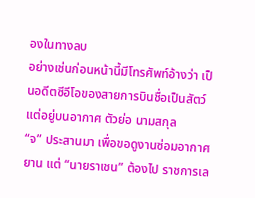องในทางลบ
อย่างเช่นก่อนหน้านี้มีโทรศัพท์อ้างว่า เป็นอดีตซีอีโอของสายการบินชื่อเป็นสัตว์ แต่อยู่บนอากาศ ตัวย่อ นามสกุล
“จ” ประสานมา เพื่อขอดูงานซ่อมอากาศยาน แต่ “นายราเชน” ต้องไป ราชการเล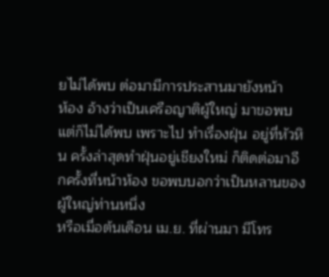ยไม่ได้พบ ต่อมามีการประสานมายังหน้า
ห้อง อ้างว่าเป็นเครือญาติผู้ใหญ่ มาขอพบแต่ก็ไม่ได้พบ เพราะไป ทำเรื่องฝุ่น อยู่ที่หัวหิน ครั้งล่าสุดทำฝุ่นอยู่เชียงใหม่ ก็ติดต่อมาอีกครั้งที่หน้าห้อง ขอพบบอกว่าเป็นหลานของผู้ใหญ่ท่านหนึ่ง
หรือเมื่อต้นเดือน เม.ย. ที่ผ่านมา มีโทร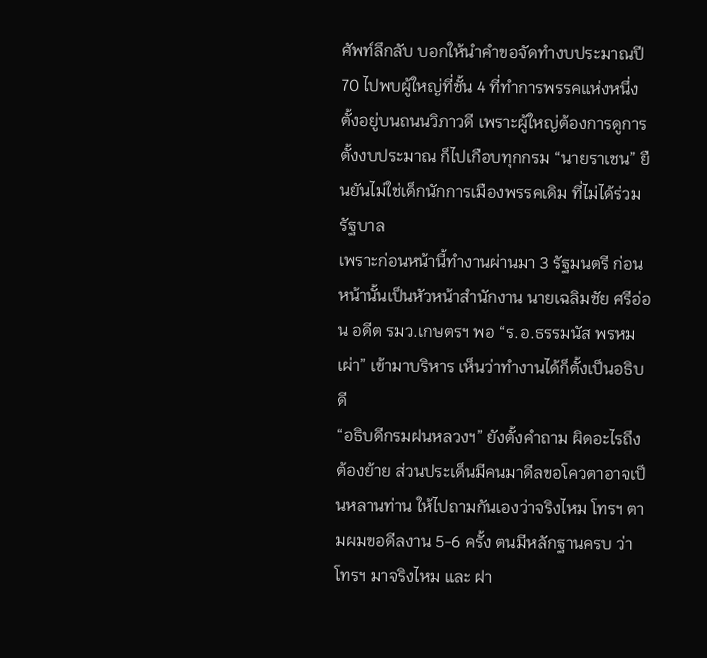ศัพท์ลึกลับ บอกให้นำคำขอจัดทำงบประมาณปี 70 ไปพบผู้ใหญ่ที่ชั้น 4 ที่ทำการพรรคแห่งหนึ่ง ตั้งอยู่บนถนนวิภาวดี เพราะผู้ใหญ่ต้องการดูการตั้งงบประมาณ ก็ไปเกือบทุกกรม “นายราเชน” ยืนยันไม่ใช่เด็กนักการเมืองพรรคเดิม ที่ไม่ได้ร่วมรัฐบาล
เพราะก่อนหน้านี้ทำงานผ่านมา 3 รัฐมนตรี ก่อนหน้านั้นเป็นหัวหน้าสำนักงาน นายเฉลิมชัย ศรีอ่อน อดีต รมว.เกษตรฯ พอ “ร.อ.ธรรมนัส พรหมเผ่า” เข้ามาบริหาร เห็นว่าทำงานได้ก็ตั้งเป็นอธิบดี
“อธิบดีกรมฝนหลวงฯ” ยังตั้งคำถาม ผิดอะไรถึงต้องย้าย ส่วนประเด็นมีคนมาดีลขอโควตาอาจเป็นหลานท่าน ให้ไปถามกันเองว่าจริงไหม โทรฯ ตามผมขอดีลงาน 5-6 ครั้ง ตนมีหลักฐานครบ ว่าโทรฯ มาจริงไหม และ ฝา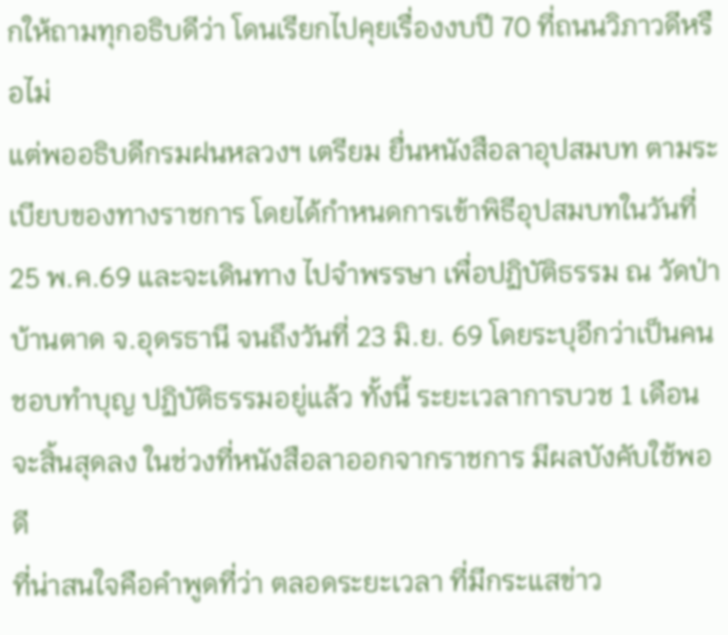กให้ถามทุกอธิบดีว่า โดนเรียกไปคุยเรื่องงบปี 70 ที่ถนนวิภาวดีหรือไม่
แต่พออธิบดีกรมฝนหลวงฯ เตรียม ยื่นหนังสือลาอุปสมบท ตามระเบียบของทางราชการ โดยได้กำหนดการเข้าพิธีอุปสมบทในวันที่ 25 พ.ค.69 และจะเดินทาง ไปจำพรรษา เพื่อปฏิบัติธรรม ณ วัดป่าบ้านตาด จ.อุดรธานี จนถึงวันที่ 23 มิ.ย. 69 โดยระบุอีกว่าเป็นคนชอบทำบุญ ปฏิบัติธรรมอยู่แล้ว ทั้งนี้ ระยะเวลาการบวช 1 เดือนจะสิ้นสุดลง ในช่วงที่หนังสือลาออกจากราชการ มีผลบังคับใช้พอดี
ที่น่าสนใจคือคำพูดที่ว่า ตลอดระยะเวลา ที่มีกระแสข่าว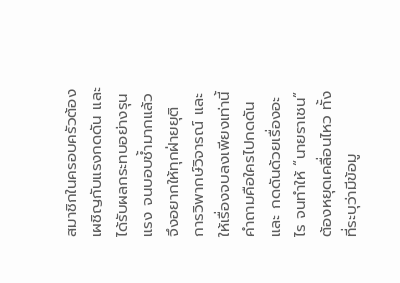สมาชิกในครอบครัวต้อง เผชิญกับแรงกดดัน และได้รับผลกระทบอย่างรุนแรง จนบอบช้ำมากแล้ว จึงอยากให้ทุกฝ่ายยุติ การวิพากษ์วิจารณ์ และให้เรื่องจบลงเพียงเท่านี้
คำถามคือใครไปกดดัน และ กดดันด้วยเรื่องอะไร จนทำให้ “นายราเชน” ต้องหยุดเคลื่อนไหว ทั้งที่ระบุว่ามีข้อมู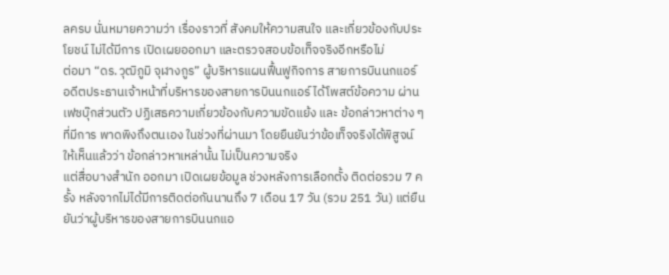ลครบ นั่นหมายความว่า เรื่องราวที่ สังคมให้ความสนใจ และเกี่ยวข้องกับประโยชน์ ไม่ได้มีการ เปิดเผยออกมา และตรวจสอบข้อเท็จจริงอีกหรือไม่
ต่อมา “ดร.วุฒิภูมิ จุฬางกูร” ผู้บริหารแผนฟื้นฟูกิจการ สายการบินนกแอร์ อดีตประธานเจ้าหน้าที่บริหารของสายการบินนกแอร์ ได้โพสต์ข้อความ ผ่านเฟซบุ๊กส่วนตัว ปฏิเสธความเกี่ยวข้องกับความขัดแย้ง และ ข้อกล่าวหาต่าง ๆ ที่มีการ พาดพิงถึงตนเอง ในช่วงที่ผ่านมา โดยยืนยันว่าข้อเท็จจริงได้พิสูจน์ ให้เห็นแล้วว่า ข้อกล่าวหาเหล่านั้น ไม่เป็นความจริง
แต่สื่อบางสำนัก ออกมา เปิดเผยข้อมูล ช่วงหลังการเลือกตั้ง ติดต่อรวม 7 ครั้ง หลังจากไม่ได้มีการติดต่อกันนานถึง 7 เดือน 17 วัน (รวม 251 วัน) แต่ยืนยันว่าผู้บริหารของสายการบินนกแอ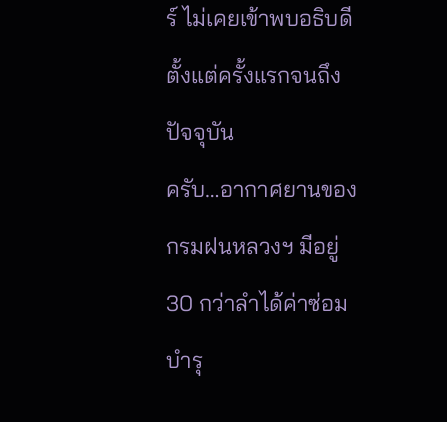ร์ ไม่เคยเข้าพบอธิบดี ตั้งแต่ครั้งแรกจนถึงปัจจุบัน
ครับ…อากาศยานของ กรมฝนหลวงฯ มีอยู่ 30 กว่าลำได้ค่าซ่อมบำรุ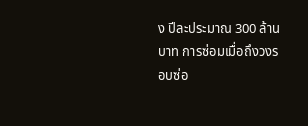ง ปีละประมาณ 300 ล้านบาท การซ่อมเมื่อถึงวงรอบซ่อ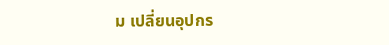ม เปลี่ยนอุปกร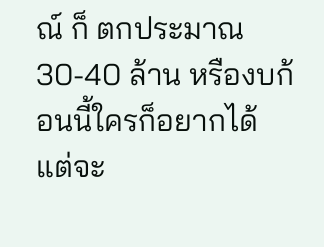ณ์ ก็ ตกประมาณ 30-40 ล้าน หรืองบก้อนนี้ใครก็อยากได้ แต่จะ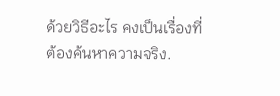ด้วยวิธีอะไร คงเป็นเรื่องที่ต้องค้นหาความจริง.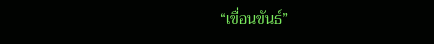“เขื่อนขันธ์”